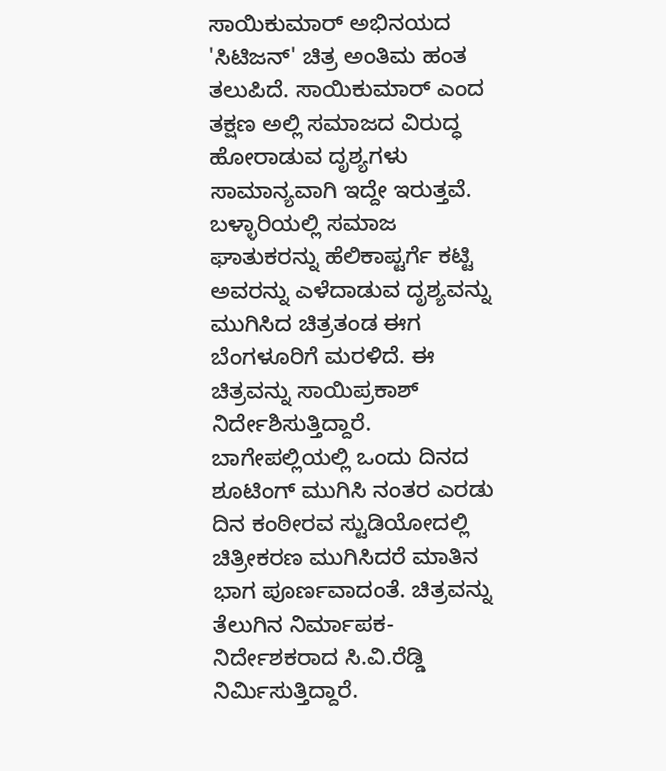ಸಾಯಿಕುಮಾರ್ ಅಭಿನಯದ 'ಸಿಟಿಜನ್' ಚಿತ್ರ ಅಂತಿಮ ಹಂತ ತಲುಪಿದೆ. ಸಾಯಿಕುಮಾರ್ ಎಂದ ತಕ್ಷಣ ಅಲ್ಲಿ ಸಮಾಜದ ವಿರುದ್ಧ ಹೋರಾಡುವ ದೃಶ್ಯಗಳು ಸಾಮಾನ್ಯವಾಗಿ ಇದ್ದೇ ಇರುತ್ತವೆ.
ಬಳ್ಳಾರಿಯಲ್ಲಿ ಸಮಾಜ ಘಾತುಕರನ್ನು ಹೆಲಿಕಾಪ್ಟರ್ಗೆ ಕಟ್ಟಿ ಅವರನ್ನು ಎಳೆದಾಡುವ ದೃಶ್ಯವನ್ನು ಮುಗಿಸಿದ ಚಿತ್ರತಂಡ ಈಗ ಬೆಂಗಳೂರಿಗೆ ಮರಳಿದೆ. ಈ ಚಿತ್ರವನ್ನು ಸಾಯಿಪ್ರಕಾಶ್ ನಿರ್ದೇಶಿಸುತ್ತಿದ್ದಾರೆ.
ಬಾಗೇಪಲ್ಲಿಯಲ್ಲಿ ಒಂದು ದಿನದ ಶೂಟಿಂಗ್ ಮುಗಿಸಿ ನಂತರ ಎರಡು ದಿನ ಕಂಠೀರವ ಸ್ಟುಡಿಯೋದಲ್ಲಿ ಚಿತ್ರೀಕರಣ ಮುಗಿಸಿದರೆ ಮಾತಿನ ಭಾಗ ಪೂರ್ಣವಾದಂತೆ. ಚಿತ್ರವನ್ನು ತೆಲುಗಿನ ನಿರ್ಮಾಪಕ- ನಿರ್ದೇಶಕರಾದ ಸಿ.ವಿ.ರೆಡ್ಡಿ ನಿರ್ಮಿಸುತ್ತಿದ್ದಾರೆ.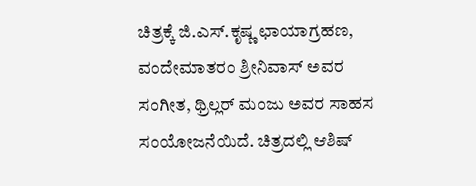ಚಿತ್ರಕ್ಕೆ ಜಿ.ಎಸ್.ಕೃಷ್ಣ ಛಾಯಾಗ್ರಹಣ, ವಂದೇಮಾತರಂ ಶ್ರೀನಿವಾಸ್ ಅವರ ಸಂಗೀತ, ಥ್ರಿಲ್ಲರ್ ಮಂಜು ಅವರ ಸಾಹಸ ಸಂಯೋಜನೆಯಿದೆ. ಚಿತ್ರದಲ್ಲಿ ಆಶಿಷ್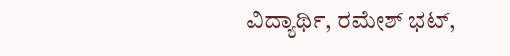ವಿದ್ಯಾರ್ಥಿ, ರಮೇಶ್ ಭಟ್,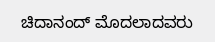ಚಿದಾನಂದ್ ಮೊದಲಾದವರು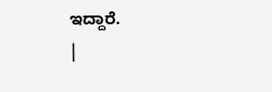ಇದ್ದಾರೆ.
|